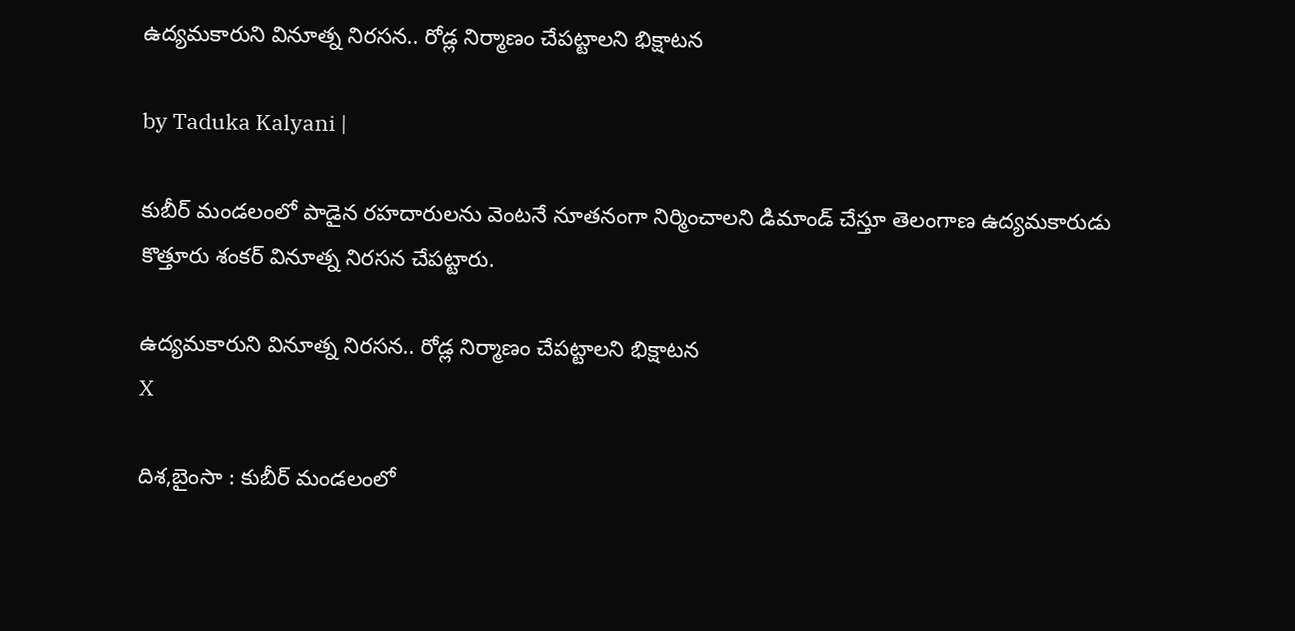ఉద్యమకారుని వినూత్న నిరసన.. రోడ్ల నిర్మాణం చేపట్టాలని భిక్షాటన

by Taduka Kalyani |

కుబీర్ మండలంలో పాడైన రహదారులను వెంటనే నూతనంగా నిర్మించాలని డిమాండ్ చేస్తూ తెలంగాణ ఉద్యమకారుడు కొత్తూరు శంకర్ వినూత్న నిరసన చేపట్టారు.

ఉద్యమకారుని వినూత్న నిరసన.. రోడ్ల నిర్మాణం చేపట్టాలని భిక్షాటన
X

దిశ,బైంసా : కుబీర్ మండలంలో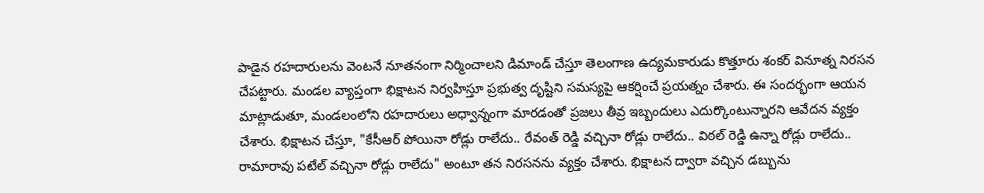పాడైన రహదారులను వెంటనే నూతనంగా నిర్మించాలని డిమాండ్ చేస్తూ తెలంగాణ ఉద్యమకారుడు కొత్తూరు శంకర్ వినూత్న నిరసన చేపట్టారు. మండల వ్యాప్తంగా భిక్షాటన నిర్వహిస్తూ ప్రభుత్వ దృష్టిని సమస్యపై ఆకర్షించే ప్రయత్నం చేశారు. ఈ సందర్భంగా ఆయన మాట్లాడుతూ, మండలంలోని రహదారులు అధ్వాన్నంగా మారడంతో ప్రజలు తీవ్ర ఇబ్బందులు ఎదుర్కొంటున్నారని ఆవేదన వ్యక్తం చేశారు. భిక్షాటన చేస్తూ, "కేసీఆర్ పోయినా రోడ్లు రాలేదు.. రేవంత్ రెడ్డి వచ్చినా రోడ్లు రాలేదు.. విఠల్ రెడ్డి ఉన్నా రోడ్లు రాలేదు.. రామారావు పటేల్ వచ్చినా రోడ్లు రాలేదు" అంటూ తన నిరసనను వ్యక్తం చేశారు. భిక్షాటన ద్వారా వచ్చిన డబ్బును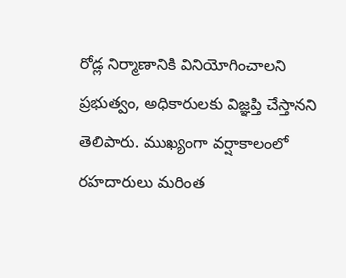రోడ్ల నిర్మాణానికి వినియోగించాలని ప్రభుత్వం, అధికారులకు విజ్ఞప్తి చేస్తానని తెలిపారు. ముఖ్యంగా వర్షాకాలంలో రహదారులు మరింత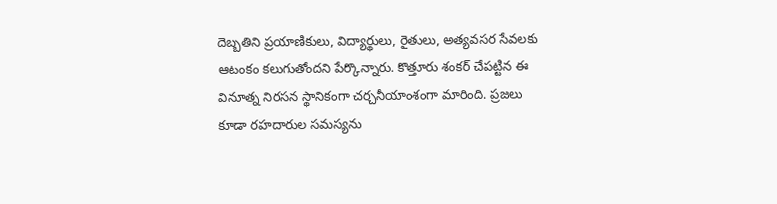దెబ్బతిని ప్రయాణికులు, విద్యార్థులు, రైతులు, అత్యవసర సేవలకు ఆటంకం కలుగుతోందని పేర్కొన్నారు. కొత్తూరు శంకర్ చేపట్టిన ఈ వినూత్న నిరసన స్థానికంగా చర్చనీయాంశంగా మారింది. ప్రజలు కూడా రహదారుల సమస్యను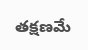తక్షణమే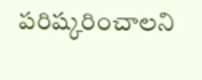పరిష్కరించాలని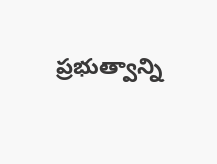ప్రభుత్వాన్ని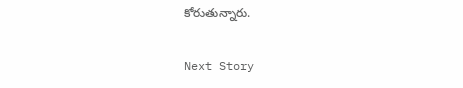కోరుతున్నారు.

Next Story